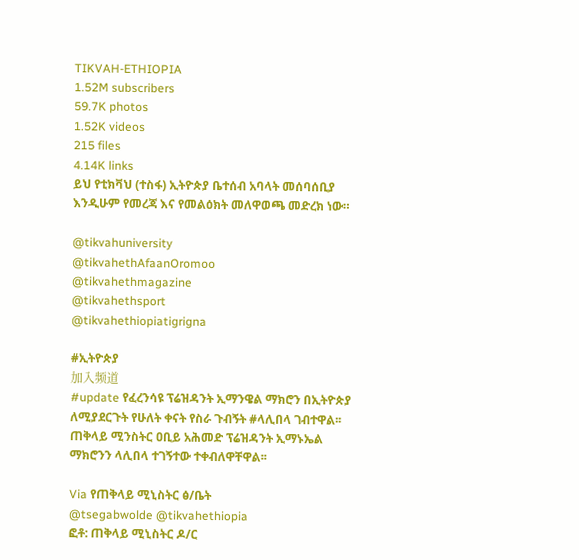TIKVAH-ETHIOPIA
1.52M subscribers
59.7K photos
1.52K videos
215 files
4.14K links
ይህ የቲክቫህ (ተስፋ) ኢትዮጵያ ቤተሰብ አባላት መሰባሰቢያ እንዲሁም የመረጃ እና የመልዕክት መለዋወጫ መድረክ ነው።

@tikvahuniversity
@tikvahethAfaanOromoo
@tikvahethmagazine
@tikvahethsport
@tikvahethiopiatigrigna

#ኢትዮጵያ
加入频道
#update የፈረንሳዩ ፕሬዝዳንት ኢማንዌል ማክሮን በኢትዮጵያ ለሚያደርጉት የሁለት ቀናት የስራ ጉብኝት #ላሊበላ ገብተዋል፡፡ ጠቅላይ ሚንስትር ዐቢይ አሕመድ ፕሬዝዳንት ኢማኑኤል ማክሮንን ላሊበላ ተገኝተው ተቀብለዋቸዋል፡፡

Via የጠቅላይ ሚኒስትር ፅ/ቤት
@tsegabwolde @tikvahethiopia
ፎቶ: ጠቅላይ ሚኒስትር ዶ/ር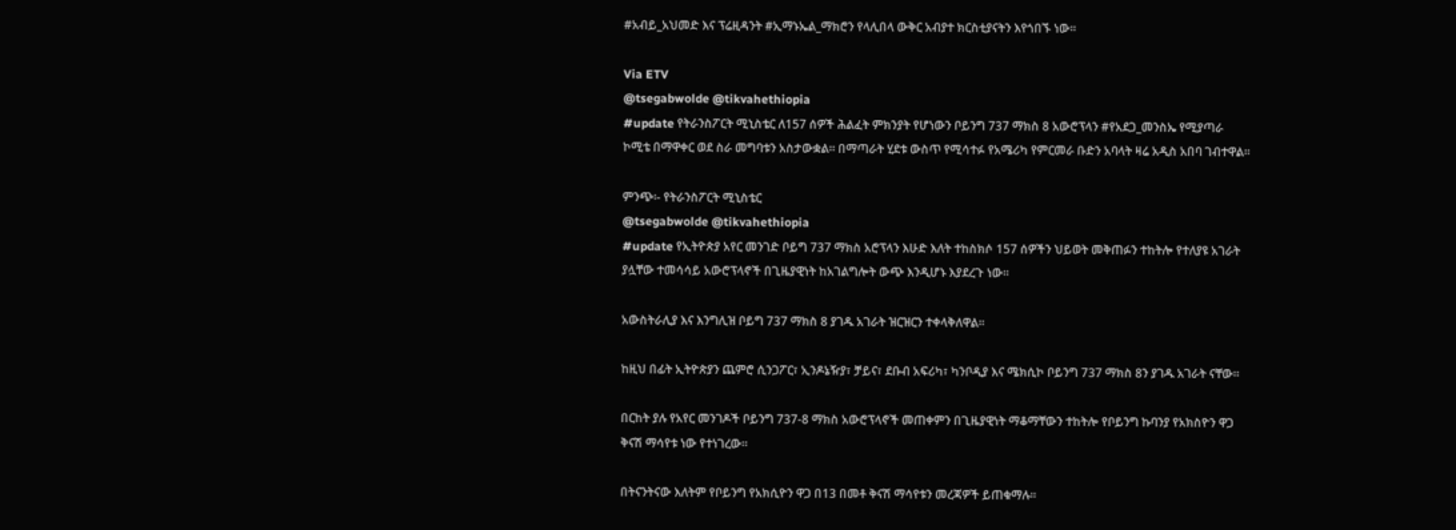#አብይ_አህመድ እና ፕሬዚዳንት #ኢማኑኤል_ማክሮን የላሊበላ ውቅር አብያተ ክርስቲያናትን እየጎበኙ ነው፡፡

Via ETV
@tsegabwolde @tikvahethiopia
#update የትራንስፖርት ሚኒስቴር ለ157 ሰዎች ሕልፈት ምክንያት የሆነውን ቦይንግ 737 ማክስ 8 አውሮፕላን #የአደጋ_መንስኤ የሚያጣራ ኮሚቴ በማዋቀር ወደ ስራ መግባቱን አስታውቋል። በማጣራት ሂደቱ ውስጥ የሚሳተፉ የአሜሪካ የምርመራ ቡድን አባላት ዛሬ አዲስ አበባ ገብተዋል።

ምንጭ፡- የትራንስፖርት ሚኒስቴር
@tsegabwolde @tikvahethiopia
#update የኢትዮጵያ አየር መንገድ ቦይግ 737 ማክስ አሮፕላን እሁድ እለት ተከስክሶ 157 ሰዎችን ህይወት መቅጠፉን ተከትሎ የተለያዩ አገራት ያሏቸው ተመሳሳይ አውሮፕላኖች በጊዜያዊነት ከአገልግሎት ውጭ እንዲሆኑ እያደረጉ ነው፡፡

አውስትራሊያ እና እንግሊዝ ቦይግ 737 ማክስ 8 ያገዱ አገራት ዝርዝርን ተቀላቅለዋል፡፡

ከዚህ በፊት ኢትዮጵያን ጨምሮ ሲንጋፖር፣ ኢንዶኔዥያ፣ ቻይና፣ ደቡብ አፍሪካ፣ ካንቦዲያ እና ሜክሲኮ ቦይንግ 737 ማክስ 8ን ያገዱ አገራት ናቸው።

በርከት ያሉ የአየር መንገዶች ቦይንግ 737-8 ማክስ አውሮፕላኖች መጠቀምን በጊዜያዊነት ማቆማቸውን ተከትሎ የቦይንግ ኩባንያ የአክስዮን ዋጋ ቅናሽ ማሳየቱ ነው የተነገረው።

በትናንትናው እለትም የቦይንግ የአክሲዮን ዋጋ በ13 በመቶ ቅናሽ ማሳየቱን መረጃዎች ይጠቁማሉ፡፡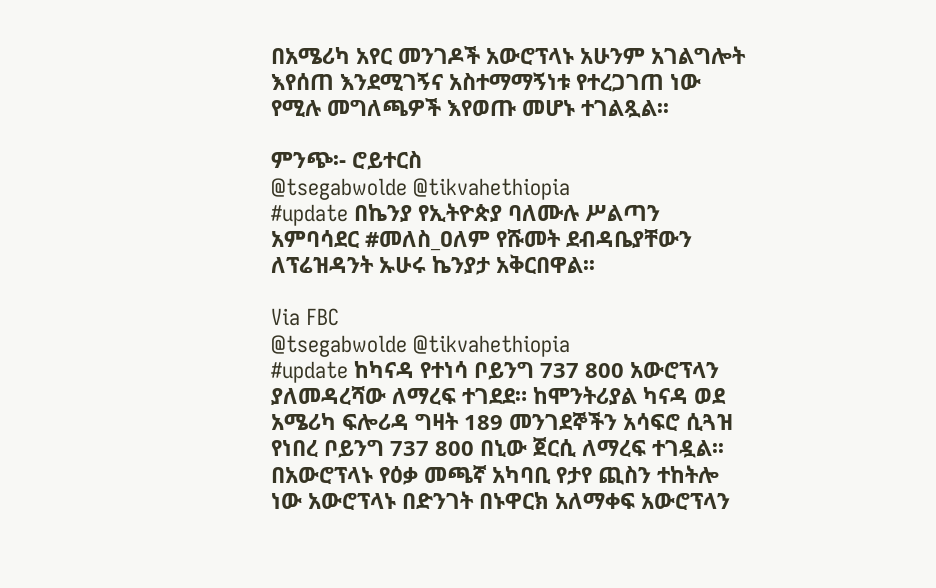በአሜሪካ አየር መንገዶች አውሮፕላኑ አሁንም አገልግሎት እየሰጠ እንደሚገኝና አስተማማኝነቱ የተረጋገጠ ነው የሚሉ መግለጫዎች እየወጡ መሆኑ ተገልጿል፡፡

ምንጭ፡- ሮይተርስ
@tsegabwolde @tikvahethiopia
#update በኬንያ የኢትዮጵያ ባለሙሉ ሥልጣን አምባሳደር #መለስ_ዐለም የሹመት ደብዳቤያቸውን ለፕሬዝዳንት ኡሁሩ ኬንያታ አቅርበዋል፡፡

Via FBC
@tsegabwolde @tikvahethiopia
#update ከካናዳ የተነሳ ቦይንግ 737 800 አውሮፕላን ያለመዳረሻው ለማረፍ ተገደደ። ከሞንትሪያል ካናዳ ወደ አሜሪካ ፍሎሪዳ ግዛት 189 መንገደኞችን አሳፍሮ ሲጓዝ የነበረ ቦይንግ 737 800 በኒው ጀርሲ ለማረፍ ተገዷል፡፡ በአውሮፕላኑ የዕቃ መጫኛ አካባቢ የታየ ጪስን ተከትሎ ነው አውሮፕላኑ በድንገት በኑዋርክ አለማቀፍ አውሮፕላን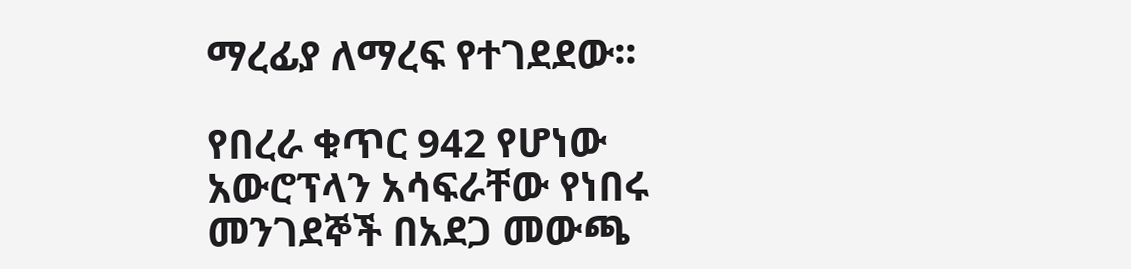ማረፊያ ለማረፍ የተገደደው፡፡

የበረራ ቁጥር 942 የሆነው አውሮፕላን አሳፍራቸው የነበሩ መንገደኞች በአደጋ መውጫ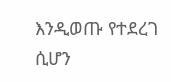እንዲወጡ የተደረገ ሲሆን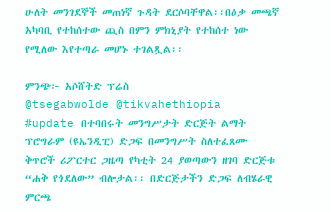ሁለት መንገደኞች መጠነኛ ጉዳት ደርሶባቸዋል፡፡በዕቃ መጫኛ አካባቢ የተከሰተው ጪስ በምን ምክኒያት የተከሰተ ነው የሚለው እየተጣራ መሆኑ ተገልጿል፡፡

ምንጭ፦ አሶሸትድ ፕሬስ
@tsegabwolde @tikvahethiopia
#update በተባበሩት መንግሥታት ድርጅት ልማት ፕሮግራም (ዩኤንዲፒ) ድጋፍ በመንግሥት ስለተፈጸሙ ቅጥሮች ሪፖርተር ጋዜጣ የካቲት 24 ያወጣውን ዘገባ ድርጅቱ “ሐቅ የጎደለው” ብሎታል፡፡ በድርጅታችን ድጋፍ ለብሄራዊ ምርጫ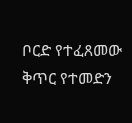ቦርድ የተፈጸመው ቅጥር የተመድን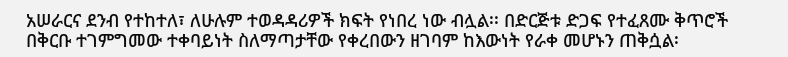አሠራርና ደንብ የተከተለ፣ ለሁሉም ተወዳዳሪዎች ክፍት የነበረ ነው ብሏል፡፡ በድርጅቱ ድጋፍ የተፈጸሙ ቅጥሮች በቅርቡ ተገምግመው ተቀባይነት ስለማጣታቸው የቀረበውን ዘገባም ከእውነት የራቀ መሆኑን ጠቅሷል፡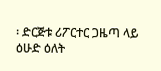፡ ድርጅቱ ሪፖርተር ጋዜጣ ላይ ዕሁድ ዕለት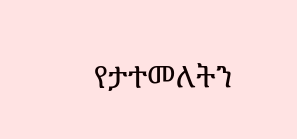የታተመለትን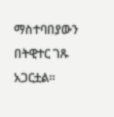ማስተባበያውን በትዊተር ገጹ አጋርቷል፡፡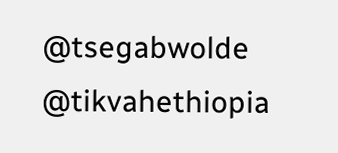@tsegabwolde @tikvahethiopia